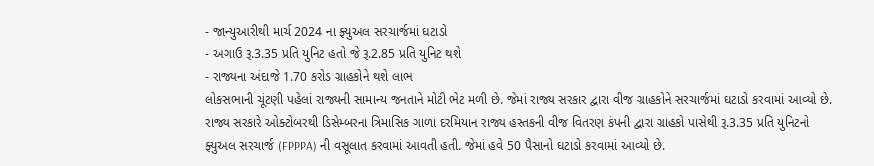- જાન્યુઆરીથી માર્ચ 2024 ના ફ્યુઅલ સરચાર્જમાં ઘટાડો
- અગાઉ રૂ.3.35 પ્રતિ યુનિટ હતો જે રૂ.2.85 પ્રતિ યુનિટ થશે
- રાજ્યના અંદાજે 1.70 કરોડ ગ્રાહકોને થશે લાભ
લોકસભાની ચૂંટણી પહેલાં રાજ્યની સામાન્ય જનતાને મોટી ભેટ મળી છે. જેમાં રાજ્ય સરકાર દ્વારા વીજ ગ્રાહકોને સરચાર્જમાં ઘટાડો કરવામાં આવ્યો છે. રાજ્ય સરકારે ઓક્ટોબરથી ડિસેમ્બરના ત્રિમાસિક ગાળા દરમિયાન રાજ્ય હસ્તકની વીજ વિતરણ કંપની દ્વારા ગ્રાહકો પાસેથી રૂ.3.35 પ્રતિ યુનિટનો ફ્યુઅલ સરચાર્જ (FPPPA) ની વસૂલાત કરવામાં આવતી હતી. જેમાં હવે 50 પૈસાનો ઘટાડો કરવામાં આવ્યો છે.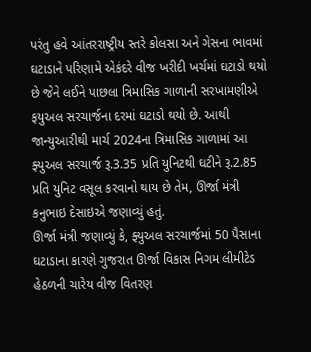પરંતુ હવે આંતરરાષ્ટ્રીય સ્તરે કોલસા અને ગેસના ભાવમાં ઘટાડાને પરિણામે એકંદરે વીજ ખરીદી ખર્ચમાં ઘટાડો થયો છે જેને લઈને પાછલા ત્રિમાસિક ગાળાની સરખામણીએ ફયુઅલ સરચાર્જના દરમાં ઘટાડો થયો છે. આથી જાન્યુઆરીથી માર્ચ 2024ના ત્રિમાસિક ગાળામાં આ ફ્યુઅલ સરચાર્જ રૂ.3.35 પ્રતિ યુનિટથી ઘટીને રૂ.2.85 પ્રતિ યુનિટ વસૂલ કરવાનો થાય છે તેમ, ઊર્જા મંત્રી કનુભાઇ દેસાઇએ જણાવ્યું હતું.
ઊર્જા મંત્રી જણાવ્યું કે, ફ્યુઅલ સરચાર્જમાં 50 પૈસાના ઘટાડાના કારણે ગુજરાત ઊર્જા વિકાસ નિગમ લીમીટેડ હેઠળની ચારેય વીજ વિતરણ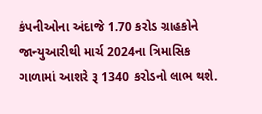કંપનીઓના અંદાજે 1.70 કરોડ ગ્રાહકોને જાન્યુઆરીથી માર્ચ 2024ના ત્રિમાસિક ગાળામાં આશરે રૂ 1340 કરોડનો લાભ થશે.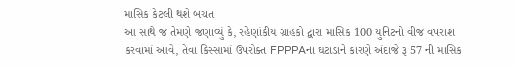માસિક કેટલી થશે બચત
આ સાથે જ તેમણે જણાવ્યું કે, રહેણાંકીય ગ્રાહકો દ્વારા માસિક 100 યુનિટનો વીજ વપરાશ કરવામાં આવે, તેવા કિસ્સામાં ઉપરોક્ત FPPPAના ઘટાડાને કારણે અંદાજે રૂ 57 ની માસિક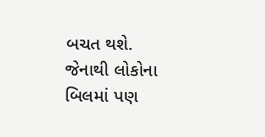બચત થશે. જેનાથી લોકોના બિલમાં પણ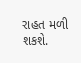રાહત મળી શકશે.